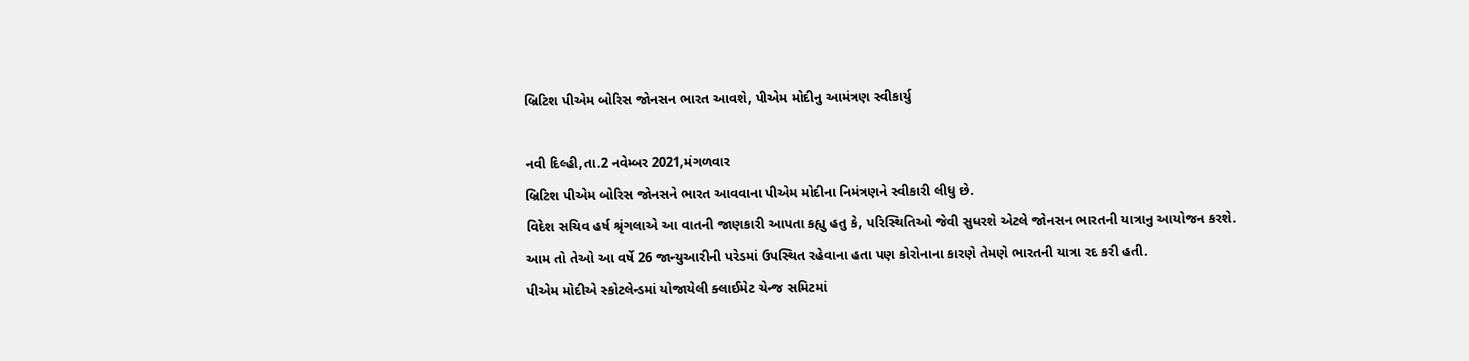બ્રિટિશ પીએમ બોરિસ જોનસન ભારત આવશે, પીએમ મોદીનુ આમંત્રણ સ્વીકાર્યુ

નવી દિલ્હી,તા.2 નવેમ્બર 2021,મંગળવાર
બ્રિટિશ પીએમ બોરિસ જોનસને ભારત આવવાના પીએમ મોદીના નિમંત્રણને સ્વીકારી લીધુ છે.
વિદેશ સચિવ હર્ષ શ્રૃંગલાએ આ વાતની જાણકારી આપતા કહ્યુ હતુ કે, પરિસ્થિતિઓ જેવી સુધરશે એટલે જોનસન ભારતની યાત્રાનુ આયોજન કરશે.
આમ તો તેઓ આ વર્ષે 26 જાન્યુઆરીની પરેડમાં ઉપસ્થિત રહેવાના હતા પણ કોરોનાના કારણે તેમણે ભારતની યાત્રા રદ કરી હતી.
પીએમ મોદીએ સ્કોટલેન્ડમાં યોજાયેલી ક્લાઈમેટ ચેન્જ સમિટમાં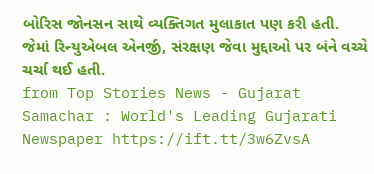બોરિસ જોનસન સાથે વ્યક્તિગત મુલાકાત પણ કરી હતી. જેમાં રિન્યુએબલ એનર્જી, સંરક્ષણ જેવા મુદ્દાઓ પર બંને વચ્ચે ચર્ચા થઈ હતી.
from Top Stories News - Gujarat Samachar : World's Leading Gujarati Newspaper https://ift.tt/3w6ZvsA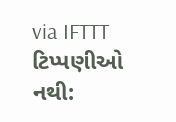via IFTTT
ટિપ્પણીઓ નથી: